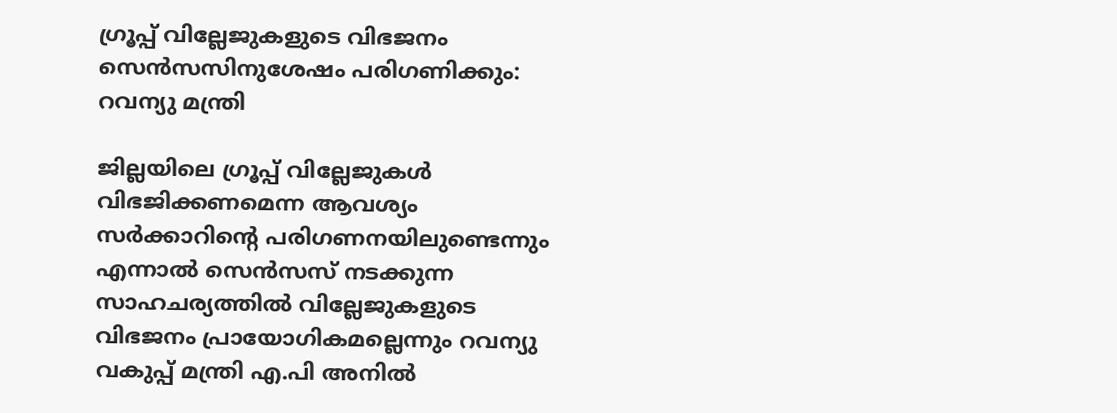ഗ്രൂപ്പ് വില്ലേജുകളുടെ വിഭജനം സെന്‍സസിനുശേഷം പരിഗണിക്കും: റവന്യു മന്ത്രി

ജില്ലയിലെ ഗ്രൂപ്പ് വില്ലേജുകള്‍ വിഭജിക്കണമെന്ന ആവശ്യം സര്‍ക്കാറിന്റെ പരിഗണനയിലുണ്ടെന്നും എന്നാല്‍ സെന്‍സസ് നടക്കുന്ന സാഹചര്യത്തില്‍ വില്ലേജുകളുടെ വിഭജനം പ്രായോഗികമല്ലെന്നും റവന്യു വകുപ്പ് മന്ത്രി എ.പി അനില്‍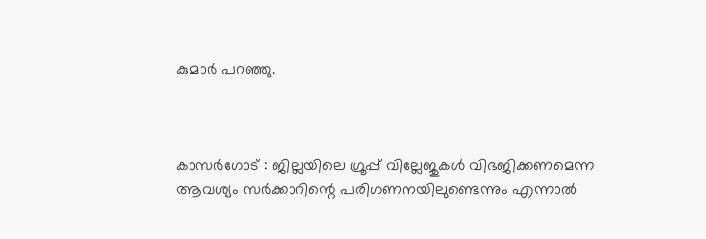കുമാര്‍ പറഞ്ഞു.



കാസർഗോട് : ജില്ലയിലെ ഗ്രൂപ്പ് വില്ലേജുകള്‍ വിഭജിക്കണമെന്ന ആവശ്യം സര്‍ക്കാറിന്റെ പരിഗണനയിലുണ്ടെന്നും എന്നാല്‍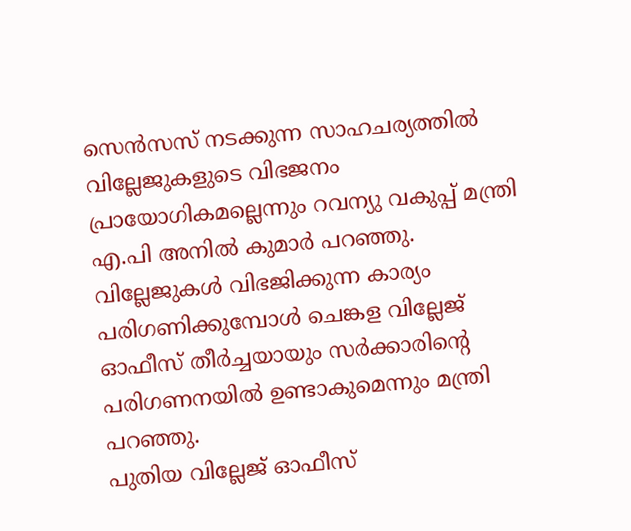സെന്‍സസ് നടക്കുന്ന സാഹചര്യത്തില്‍ വില്ലേജുകളുടെ വിഭജനം പ്രായോഗികമല്ലെന്നും റവന്യു വകുപ്പ് മന്ത്രി എ.പി അനില്‍ കുമാര്‍ പറഞ്ഞു. വില്ലേജുകള്‍ വിഭജിക്കുന്ന കാര്യം പരിഗണിക്കുമ്പോള്‍ ചെങ്കള വില്ലേജ് ഓഫീസ് തീര്‍ച്ചയായും സര്‍ക്കാരിന്റെ പരിഗണനയില്‍ ഉണ്ടാകുമെന്നും മന്ത്രി പറഞ്ഞു.
പുതിയ വില്ലേജ് ഓഫീസ്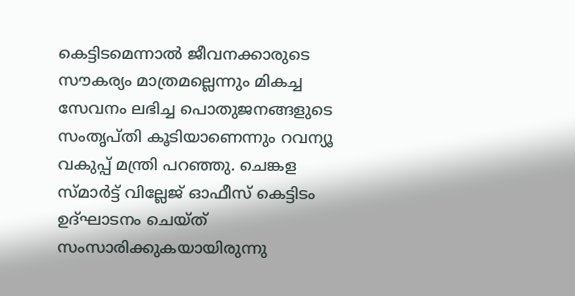കെട്ടിടമെന്നാല്‍ ജീവനക്കാരുടെ സൗകര്യം മാത്രമല്ലെന്നും മികച്ച സേവനം ലഭിച്ച പൊതുജനങ്ങളുടെ സംതൃപ്തി കൂടിയാണെന്നും റവന്യൂ വകുപ്പ് മന്ത്രി പറഞ്ഞു. ചെങ്കള സ്മാര്‍ട്ട് വില്ലേജ് ഓഫീസ് കെട്ടിടം  ഉദ്ഘാടനം ചെയ്ത്  സംസാരിക്കുകയായിരുന്നു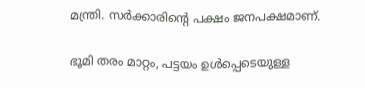മന്ത്രി. സര്‍ക്കാരിന്റെ പക്ഷം ജനപക്ഷമാണ്.

ഭൂമി തരം മാറ്റം, പട്ടയം ഉള്‍പ്പെടെയുള്ള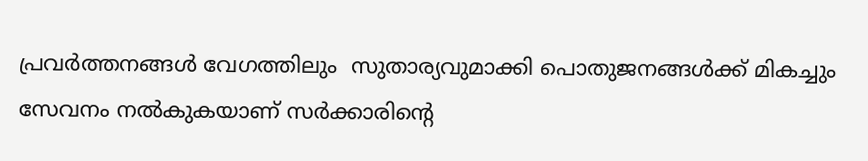പ്രവര്‍ത്തനങ്ങള്‍ വേഗത്തിലും  സുതാര്യവുമാക്കി പൊതുജനങ്ങള്‍ക്ക് മികച്ചും സേവനം നല്‍കുകയാണ് സര്‍ക്കാരിന്റെ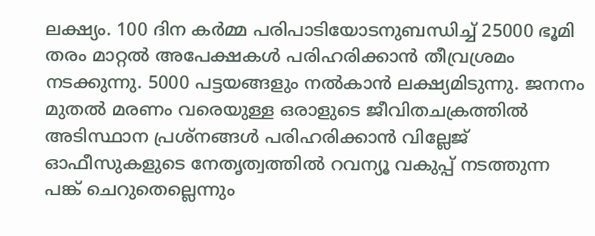ലക്ഷ്യം. 100 ദിന കര്‍മ്മ പരിപാടിയോടനുബന്ധിച്ച് 25000 ഭൂമി തരം മാറ്റല്‍ അപേക്ഷകള്‍ പരിഹരിക്കാന്‍ തീവ്രശ്രമം നടക്കുന്നു. 5000 പട്ടയങ്ങളും നല്‍കാന്‍ ലക്ഷ്യമിടുന്നു. ജനനം മുതല്‍ മരണം വരെയുള്ള ഒരാളുടെ ജീവിതചക്രത്തില്‍ അടിസ്ഥാന പ്രശ്‌നങ്ങള്‍ പരിഹരിക്കാന്‍ വില്ലേജ് ഓഫീസുകളുടെ നേതൃത്വത്തില്‍ റവന്യൂ വകുപ്പ് നടത്തുന്ന പങ്ക് ചെറുതെല്ലെന്നും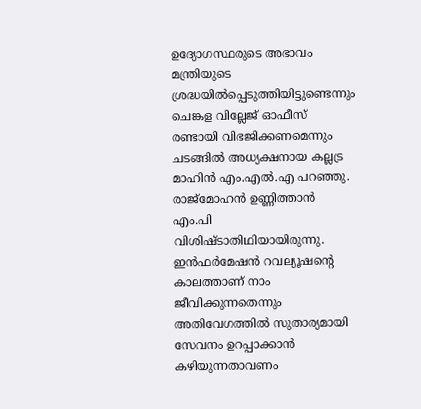ഉദ്യോഗസ്ഥരുടെ അഭാവം മന്ത്രിയുടെ ശ്രദ്ധയില്‍പ്പെടുത്തിയിട്ടുണ്ടെന്നും ചെങ്കള വില്ലേജ് ഓഫീസ് രണ്ടായി വിഭജിക്കണമെന്നും ചടങ്ങില്‍ അധ്യക്ഷനായ കല്ലട്ര മാഹിന്‍ എം.എല്‍.എ പറഞ്ഞു.  രാജ്‌മോഹന്‍ ഉണ്ണിത്താന്‍ എം.പി വിശിഷ്ടാതിഥിയായിരുന്നു. ഇന്‍ഫര്‍മേഷന്‍ റവല്യൂഷന്റെ കാലത്താണ് നാം ജീവിക്കുന്നതെന്നും അതിവേഗത്തില്‍ സുതാര്യമായി സേവനം ഉറപ്പാക്കാന്‍ കഴിയുന്നതാവണം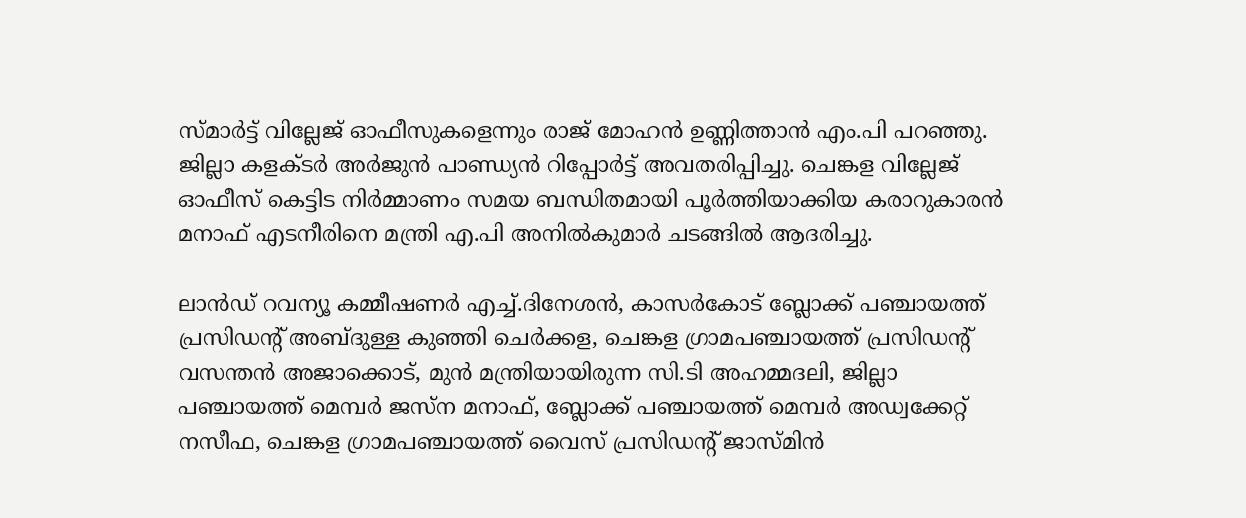സ്മാര്‍ട്ട് വില്ലേജ് ഓഫീസുകളെന്നും രാജ് മോഹന്‍ ഉണ്ണിത്താന്‍ എം.പി പറഞ്ഞു. ജില്ലാ കളക്ടര്‍ അര്‍ജുന്‍ പാണ്ഡ്യന്‍ റിപ്പോര്‍ട്ട് അവതരിപ്പിച്ചു. ചെങ്കള വില്ലേജ് ഓഫീസ് കെട്ടിട നിര്‍മ്മാണം സമയ ബന്ധിതമായി പൂര്‍ത്തിയാക്കിയ കരാറുകാരന്‍ മനാഫ് എടനീരിനെ മന്ത്രി എ.പി അനില്‍കുമാര്‍ ചടങ്ങില്‍ ആദരിച്ചു.

ലാന്‍ഡ് റവന്യൂ കമ്മീഷണര്‍ എച്ച്.ദിനേശന്‍, കാസര്‍കോട് ബ്ലോക്ക് പഞ്ചായത്ത് പ്രസിഡന്റ് അബ്ദുള്ള കുഞ്ഞി ചെര്‍ക്കള, ചെങ്കള ഗ്രാമപഞ്ചായത്ത് പ്രസിഡന്റ് വസന്തന്‍ അജാക്കൊട്, മുന്‍ മന്ത്രിയായിരുന്ന സി.ടി അഹമ്മദലി, ജില്ലാ പഞ്ചായത്ത് മെമ്പര്‍ ജസ്‌ന മനാഫ്, ബ്ലോക്ക് പഞ്ചായത്ത് മെമ്പര്‍ അഡ്വക്കേറ്റ് നസീഫ, ചെങ്കള ഗ്രാമപഞ്ചായത്ത് വൈസ് പ്രസിഡന്റ് ജാസ്മിന്‍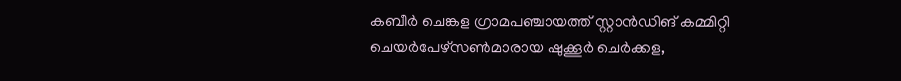കബീര്‍ ചെങ്കള ഗ്രാമപഞ്ചായത്ത് സ്റ്റാന്‍ഡിങ് കമ്മിറ്റി ചെയര്‍പേഴ്‌സണ്‍മാരായ ഷുക്കൂര്‍ ചെര്‍ക്കള,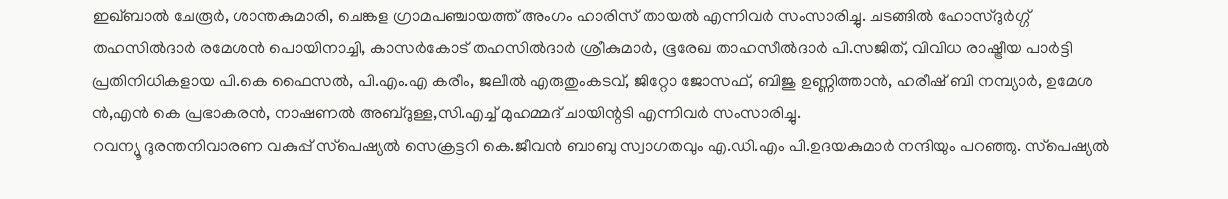ഇഖ്ബാല്‍ ചേരൂര്‍, ശാന്തകുമാരി, ചെങ്കള ഗ്രാമപഞ്ചായത്ത് അംഗം ഹാരിസ് തായല്‍ എന്നിവര്‍ സംസാരിച്ചു. ചടങ്ങില്‍ ഹോസ്ദുര്‍ഗ്ഗ് തഹസില്‍ദാര്‍ രമേശന്‍ പൊയിനാച്ചി, കാസര്‍കോട് തഹസില്‍ദാര്‍ ശ്രീകുമാര്‍, ഭൂരേഖ താഹസീല്‍ദാര്‍ പി.സജിത്, വിവിധ രാഷ്ട്രീയ പാര്‍ട്ടി പ്രതിനിധികളായ പി.കെ ഫൈസല്‍, പി.എം.എ കരീം, ജലീല്‍ എരുതുംകടവ്, ജിറ്റോ ജോസഫ്, ബിജു ഉണ്ണിത്താന്‍, ഹരീഷ് ബി നമ്പ്യാര്‍, ഉമേശ ന്‍,എന്‍ കെ പ്രഭാകരന്‍, നാഷണല്‍ അബ്ദുള്ള,സി.എച്ച് മുഹമ്മദ് ചായിന്റടി എന്നിവര്‍ സംസാരിച്ചു.
റവന്യൂ ദുരന്തനിവാരണ വകുപ്പ് സ്‌പെഷ്യല്‍ സെക്രട്ടറി കെ.ജീവന്‍ ബാബു സ്വാഗതവും എ.ഡി.എം പി.ഉദയകുമാര്‍ നന്ദിയും പറഞ്ഞു. സ്‌പെഷ്യല്‍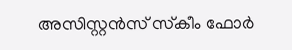അസിസ്റ്റന്‍സ് സ്‌കീം ഫോര്‍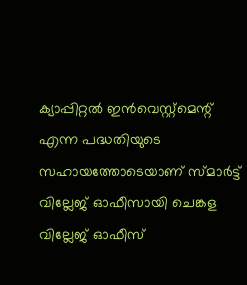ക്യാപ്പിറ്റല്‍ ഇന്‍വെസ്റ്റ്‌മെന്റ് എന്ന പദ്ധതിയുടെ സഹായത്തോടെയാണ് സ്മാര്‍ട്ട് വില്ലേജ് ഓഫീസായി ചെങ്കള വില്ലേജ് ഓഫീസ്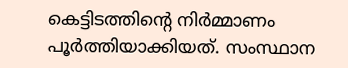കെട്ടിടത്തിന്റെ നിര്‍മ്മാണം പൂര്‍ത്തിയാക്കിയത്. സംസ്ഥാന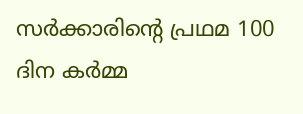സര്‍ക്കാരിന്റെ പ്രഥമ 100 ദിന കര്‍മ്മ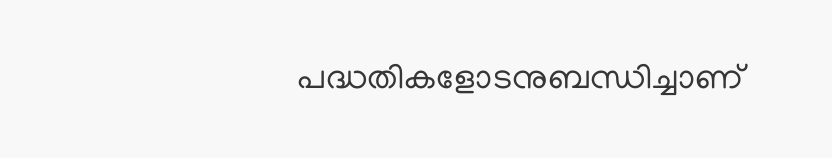പദ്ധതികളോടനുബന്ധിച്ചാണ്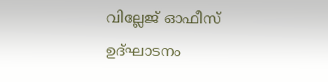വില്ലേജ് ഓഫീസ് ഉദ്ഘാടനം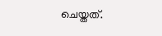ചെയ്തത്.